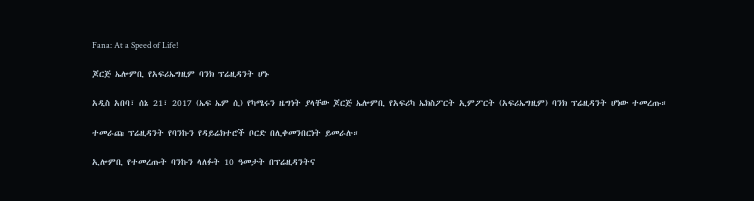Fana: At a Speed of Life!

ጆርጅ ኤሎምቢ የአፍሪኤግዚም ባንክ ፕሬዚዳንት ሆኑ

አዲስ አበባ፣ ሰኔ 21፣ 2017 (ኤፍ ኤም ሲ) የካሜሩን ዜግነት ያላቸው ጆርጅ ኤሎምቢ የአፍሪካ ኤክስፖርት ኢምፖርት (አፍሪኤግዚም) ባንክ ፕሬዚዳንት ሆነው ተመረጡ።

ተመራጩ ፕሬዚዳንት የባንኩን የዳይሬክተሮች ቦርድ በሊቀመንበርነት ይመራሉ።

ኢሎምቢ የተመረጡት ባንኩን ላለፉት 10 ዓመታት በፕሬዚዳንትና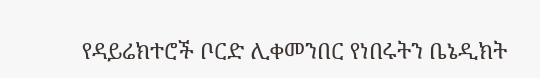የዳይሬክተሮች ቦርድ ሊቀመንበር የነበሩትን ቤኔዲክት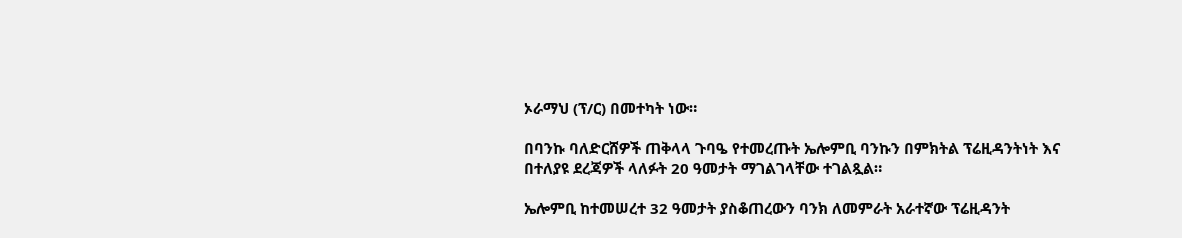ኦራማህ (ፕ/ር) በመተካት ነው።

በባንኩ ባለድርሸዎች ጠቅላላ ጉባዔ የተመረጡት ኤሎምቢ ባንኩን በምክትል ፕሬዚዳንትነት እና በተለያዩ ደረጃዎች ላለፉት 20 ዓመታት ማገልገላቸው ተገልጿል።

ኤሎምቢ ከተመሠረተ 32 ዓመታት ያስቆጠረውን ባንክ ለመምራት አራተኛው ፕሬዚዳንት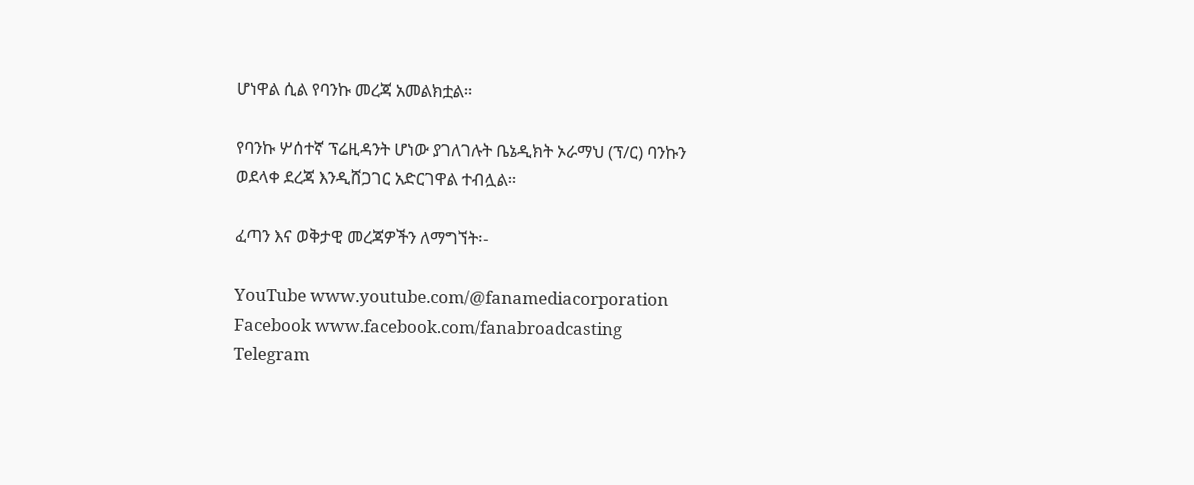ሆነዋል ሲል የባንኩ መረጃ አመልክቷል።

የባንኩ ሦሰተኛ ፕሬዚዳንት ሆነው ያገለገሉት ቤኔዲክት ኦራማህ (ፕ/ር) ባንኩን ወደላቀ ደረጃ እንዲሸጋገር አድርገዋል ተብሏል።

ፈጣን እና ወቅታዊ መረጃዎችን ለማግኘት፡-

YouTube www.youtube.com/@fanamediacorporation
Facebook www.facebook.com/fanabroadcasting
Telegram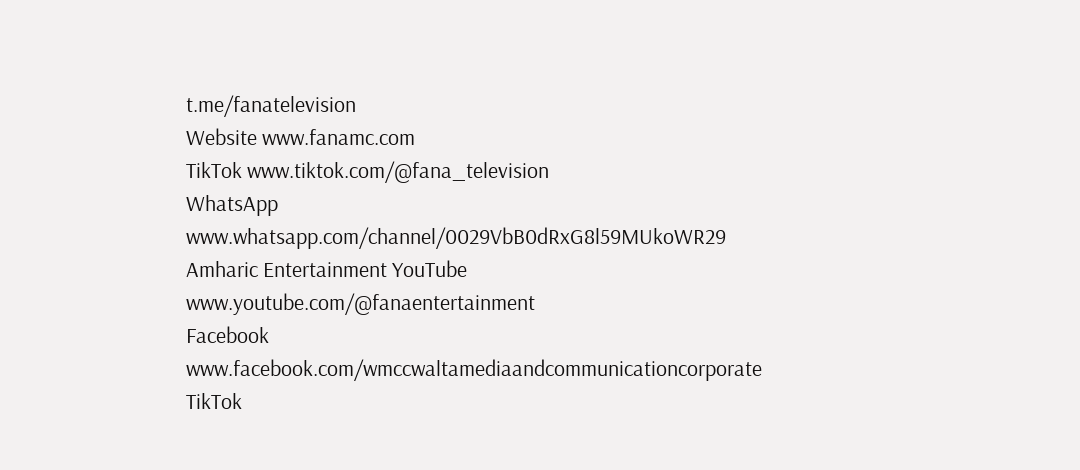t.me/fanatelevision
Website www.fanamc.com
TikTok www.tiktok.com/@fana_television
WhatsApp www.whatsapp.com/channel/0029VbB0dRxG8l59MUkoWR29
Amharic Entertainment YouTube www.youtube.com/@fanaentertainment
Facebook www.facebook.com/wmccwaltamediaandcommunicationcorporate
TikTok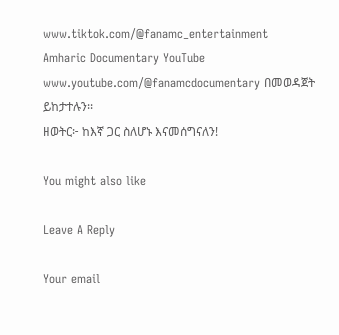www.tiktok.com/@fanamc_entertainment
Amharic Documentary YouTube www.youtube.com/@fanamcdocumentary በመወዳጀት ይከታተሉን፡፡
ዘወትር፦ ከእኛ ጋር ስለሆኑ እናመሰግናለን!

You might also like

Leave A Reply

Your email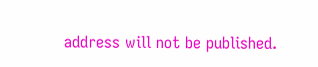address will not be published.